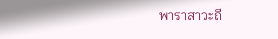พาราสาวะถี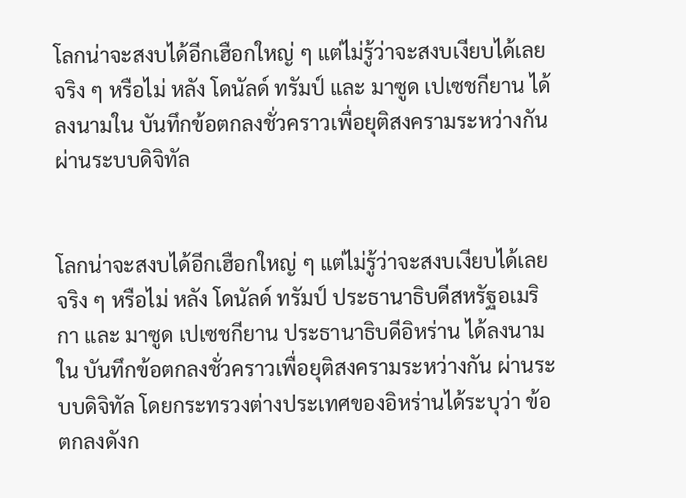โลกน่าจะสงบได้อีกเฮือกใหญ่ ๆ แต่ไม่รู้ว่าจะสงบเงียบได้เลยจริง ๆ หรือไม่ หลัง โดนัลด์ ทรัมป์ และ มาซูด เปเซชกียาน ได้ลงนามใน บันทึกข้อตกลงชั่วคราวเพื่อยุติสงครามระหว่างกัน ผ่านระบบดิจิทัล


โลกน่าจะสงบได้อีกเฮือกใหญ่ ๆ แต่ไม่รู้ว่าจะสงบเงียบได้เลยจริง ๆ หรือไม่ หลัง โดนัลด์ ทรัมป์ ประธานาธิบดีสหรัฐอเมริกา และ มาซูด เปเซชกียาน ประธานาธิบดีอิหร่าน ได้ลงนามใน บันทึกข้อตกลงชั่วคราวเพื่อยุติสงครามระหว่างกัน ผ่านระบบดิจิทัล โดยกระทรวงต่างประเทศของอิหร่านได้ระบุว่า ข้อตกลงดังก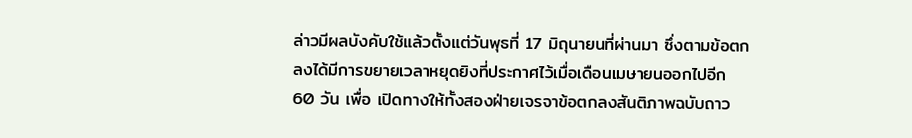ล่าวมีผลบังคับใช้แล้วตั้งแต่วันพุธที่ 17 มิถุนายนที่ผ่านมา ซึ่งตามข้อตกลงได้มีการขยายเวลาหยุดยิงที่ประกาศไว้เมื่อเดือนเมษายนออกไปอีก 60 วัน เพื่อ เปิดทางให้ทั้งสองฝ่ายเจรจาข้อตกลงสันติภาพฉบับถาว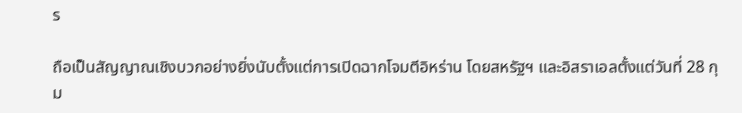ร

ถือเป็นสัญญาณเชิงบวกอย่างยิ่งนับตั้งแต่การเปิดฉากโจมตีอิหร่าน โดยสหรัฐฯ และอิสราเอลตั้งแต่วันที่ 28 กุม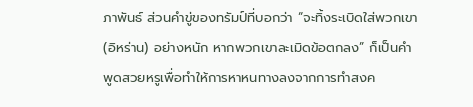ภาพันธ์ ส่วนคำขู่ของทรัมป์ที่บอกว่า “จะทิ้งระเบิดใส่พวกเขา (อิหร่าน) อย่างหนัก หากพวกเขาละเมิดข้อตกลง” ก็เป็นคำพูดสวยหรูเพื่อทำให้การหาหนทางลงจากการทำสงค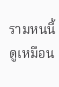รามหนนี้ดูเหมือน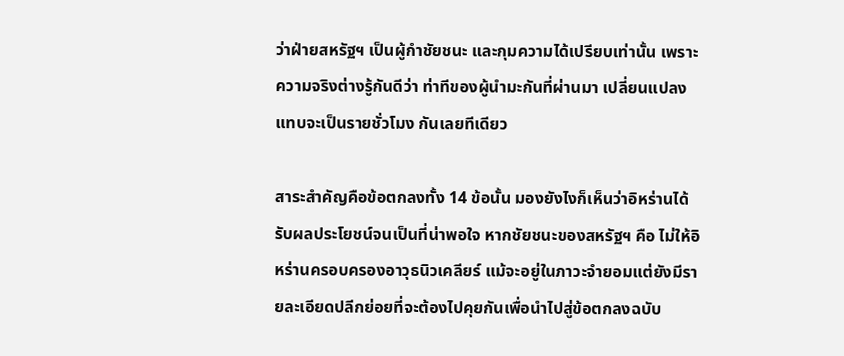ว่าฝ่ายสหรัฐฯ เป็นผู้กำชัยชนะ และกุมความได้เปรียบเท่านั้น เพราะความจริงต่างรู้กันดีว่า ท่าทีของผู้นำมะกันที่ผ่านมา เปลี่ยนแปลงแทบจะเป็นรายชั่วโมง กันเลยทีเดียว

สาระสำคัญคือข้อตกลงทั้ง 14 ข้อนั้น มองยังไงก็เห็นว่าอิหร่านได้รับผลประโยชน์จนเป็นที่น่าพอใจ หากชัยชนะของสหรัฐฯ คือ ไม่ให้อิหร่านครอบครองอาวุธนิวเคลียร์ แม้จะอยู่ในภาวะจำยอมแต่ยังมีรายละเอียดปลีกย่อยที่จะต้องไปคุยกันเพื่อนำไปสู่ข้อตกลงฉบับ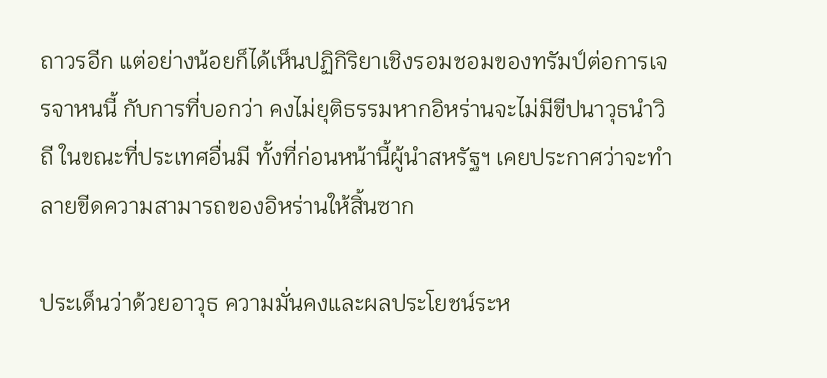ถาวรอีก แต่อย่างน้อยก็ได้เห็นปฏิกิริยาเชิงรอมชอมของทรัมป์ต่อการเจรจาหนนี้ กับการที่บอกว่า คงไม่ยุติธรรมหากอิหร่านจะไม่มีขีปนาวุธนำวิถี ในขณะที่ประเทศอื่นมี ทั้งที่ก่อนหน้านี้ผู้นำสหรัฐฯ เคยประกาศว่าจะทำลายขีดความสามารถของอิหร่านให้สิ้นซาก

ประเด็นว่าด้วยอาวุธ ความมั่นคงและผลประโยชน์ระห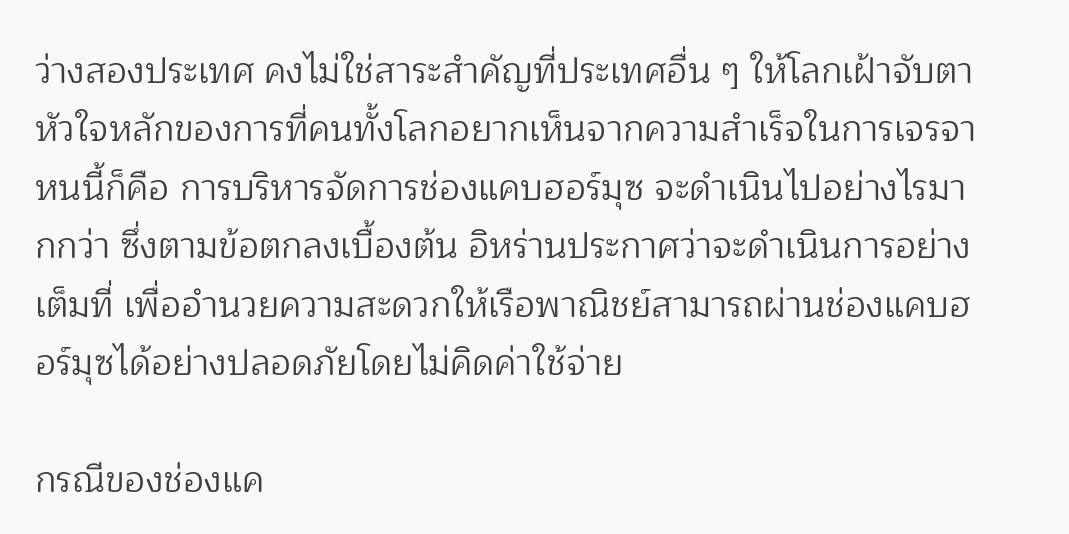ว่างสองประเทศ คงไม่ใช่สาระสำคัญที่ประเทศอื่น ๆ ให้โลกเฝ้าจับตา หัวใจหลักของการที่คนทั้งโลกอยากเห็นจากความสำเร็จในการเจรจาหนนี้ก็คือ การบริหารจัดการช่องแคบฮอร์มุซ จะดำเนินไปอย่างไรมากกว่า ซึ่งตามข้อตกลงเบื้องต้น อิหร่านประกาศว่าจะดำเนินการอย่างเต็มที่ เพื่ออำนวยความสะดวกให้เรือพาณิชย์สามารถผ่านช่องแคบฮอร์มุซได้อย่างปลอดภัยโดยไม่คิดค่าใช้จ่าย

กรณีของช่องแค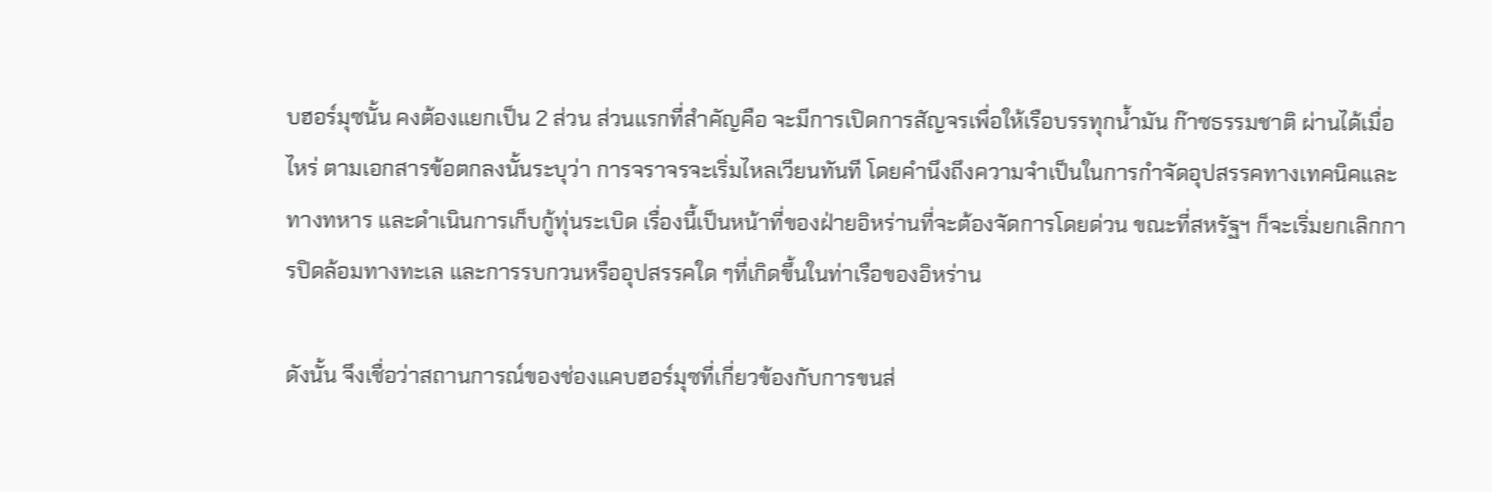บฮอร์มุซนั้น คงต้องแยกเป็น 2 ส่วน ส่วนแรกที่สำคัญคือ จะมีการเปิดการสัญจรเพื่อให้เรือบรรทุกน้ำมัน ก๊าซธรรมชาติ ผ่านได้เมื่อไหร่ ตามเอกสารข้อตกลงนั้นระบุว่า การจราจรจะเริ่มไหลเวียนทันที โดยคำนึงถึงความจำเป็นในการกำจัดอุปสรรคทางเทคนิคและทางทหาร และดำเนินการเก็บกู้ทุ่นระเบิด เรื่องนี้เป็นหน้าที่ของฝ่ายอิหร่านที่จะต้องจัดการโดยด่วน ขณะที่สหรัฐฯ ก็จะเริ่มยกเลิกการปิดล้อมทางทะเล และการรบกวนหรืออุปสรรคใด ๆที่เกิดขึ้นในท่าเรือของอิหร่าน

ดังนั้น จึงเชื่อว่าสถานการณ์ของช่องแคบฮอร์มุซที่เกี่ยวข้องกับการขนส่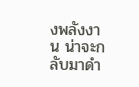งพลังงาน น่าจะกลับมาดำ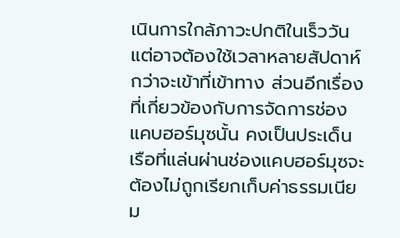เนินการใกล้ภาวะปกติในเร็ววัน แต่อาจต้องใช้เวลาหลายสัปดาห์กว่าจะเข้าที่เข้าทาง ส่วนอีกเรื่องที่เกี่ยวข้องกับการจัดการช่องแคบฮอร์มุซนั้น คงเป็นประเด็น เรือที่แล่นผ่านช่องแคบฮอร์มุซจะต้องไม่ถูกเรียกเก็บค่าธรรมเนียม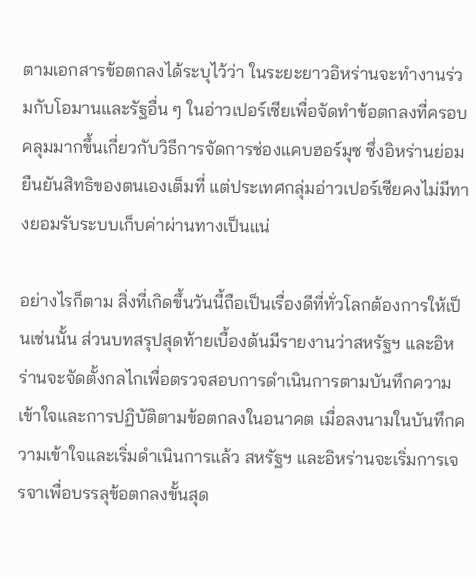ตามเอกสารข้อตกลงได้ระบุไว้ว่า ในระยะยาวอิหร่านจะทำงานร่วมกับโอมานและรัฐอื่น ๆ ในอ่าวเปอร์เซียเพื่อจัดทำข้อตกลงที่ครอบคลุมมากขึ้นเกี่ยวกับวิธีการจัดการช่องแคบฮอร์มุซ ซึ่งอิหร่านย่อมยืนยันสิทธิของตนเองเต็มที่ แต่ประเทศกลุ่มอ่าวเปอร์เซียคงไม่มีทางยอมรับระบบเก็บค่าผ่านทางเป็นแน่

อย่างไรก็ตาม สิ่งที่เกิดขึ้นวันนี้ถือเป็นเรื่องดีที่ทั่วโลกต้องการให้เป็นเช่นนั้น ส่วนบทสรุปสุดท้ายเบื้องต้นมีรายงานว่าสหรัฐฯ และอิหร่านจะจัดตั้งกลไกเพื่อตรวจสอบการดำเนินการตามบันทึกความเข้าใจและการปฏิบัติตามข้อตกลงในอนาคต เมื่อลงนามในบันทึกความเข้าใจและเริ่มดำเนินการแล้ว สหรัฐฯ และอิหร่านจะเริ่มการเจรจาเพื่อบรรลุข้อตกลงขั้นสุด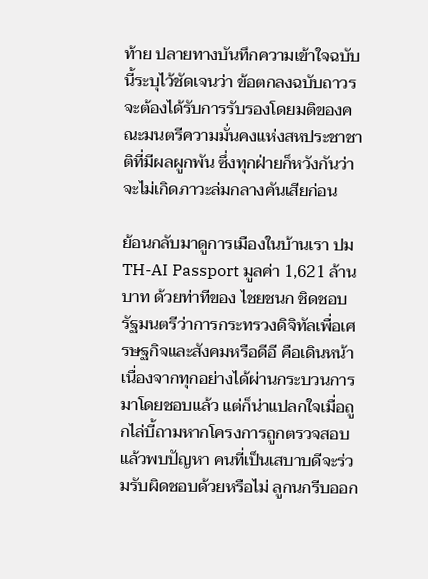ท้าย ปลายทางบันทึกความเข้าใจฉบับนี้ระบุไว้ชัดเจนว่า ข้อตกลงฉบับถาวร จะต้องได้รับการรับรองโดยมติของคณะมนตรีความมั่นคงแห่งสหประชาชาติที่มีผลผูกพัน ซึ่งทุกฝ่ายก็หวังกันว่าจะไม่เกิดภาวะล่มกลางคันเสียก่อน

ย้อนกลับมาดูการเมืองในบ้านเรา ปม TH-AI Passport มูลค่า 1,621 ล้านบาท ด้วยท่าทีของ ไชยชนก ชิดชอบ รัฐมนตรีว่าการกระทรวงดิจิทัลเพื่อเศรษฐกิจและสังคมหรือดีอี คือเดินหน้า เนื่องจากทุกอย่างได้ผ่านกระบวนการมาโดยชอบแล้ว แต่ก็น่าแปลกใจเมื่อถูกไล่บี้ถามหากโครงการถูกตรวจสอบแล้วพบปัญหา คนที่เป็นเสบาบดีจะร่วมรับผิดชอบด้วยหรือไม่ ลูกนกรีบออก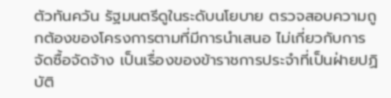ตัวทันควัน รัฐมนตรีดูในระดับนโยบาย ตรวจสอบความถูกต้องของโครงการตามที่มีการนำเสนอ ไม่เกี่ยวกับการจัดซื้อจัดจ้าง เป็นเรื่องของข้าราชการประจำที่เป็นฝ่ายปฏิบัติ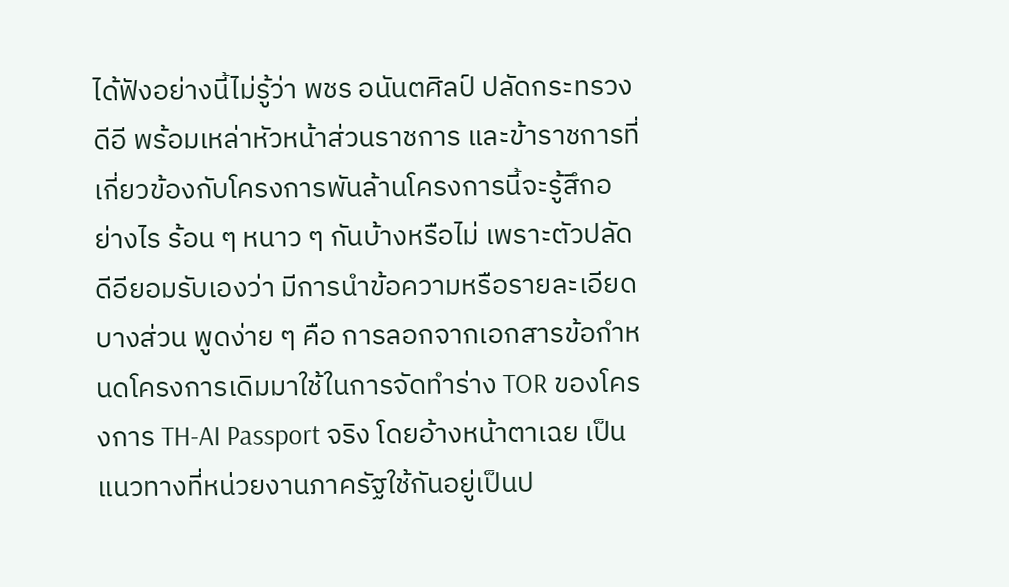ได้ฟังอย่างนี้ไม่รู้ว่า พชร อนันตศิลป์ ปลัดกระทรวงดีอี พร้อมเหล่าหัวหน้าส่วนราชการ และข้าราชการที่เกี่ยวข้องกับโครงการพันล้านโครงการนี้จะรู้สึกอย่างไร ร้อน ๆ หนาว ๆ กันบ้างหรือไม่ เพราะตัวปลัดดีอียอมรับเองว่า มีการนำข้อความหรือรายละเอียดบางส่วน พูดง่าย ๆ คือ การลอกจากเอกสารข้อกำหนดโครงการเดิมมาใช้ในการจัดทำร่าง TOR ของโครงการ TH-AI Passport จริง โดยอ้างหน้าตาเฉย เป็นแนวทางที่หน่วยงานภาครัฐใช้กันอยู่เป็นป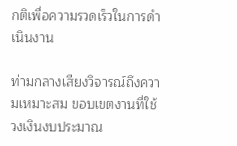กติเพื่อความรวดเร็วในการดำเนินงาน

ท่ามกลางเสียงวิจารณ์ถึงความเหมาะสม ขอบเขตงานที่ใช้วงเงินงบประมาณ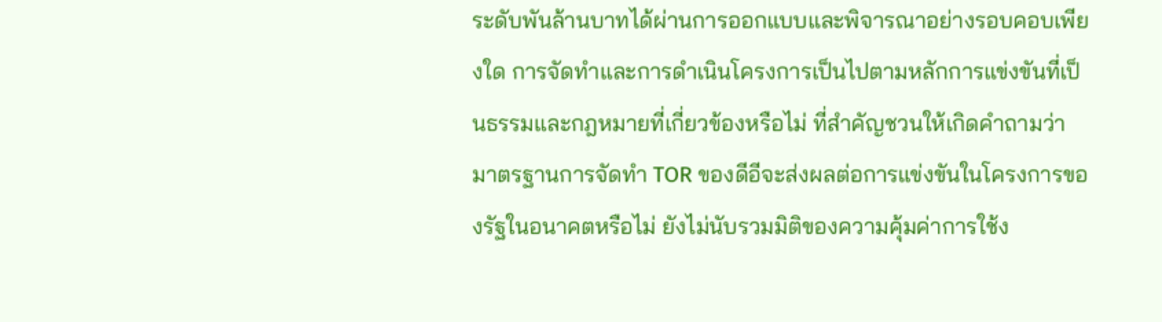ระดับพันล้านบาทได้ผ่านการออกแบบและพิจารณาอย่างรอบคอบเพียงใด การจัดทำและการดำเนินโครงการเป็นไปตามหลักการแข่งขันที่เป็นธรรมและกฎหมายที่เกี่ยวข้องหรือไม่ ที่สำคัญชวนให้เกิดคำถามว่า มาตรฐานการจัดทำ TOR ของดีอีจะส่งผลต่อการแข่งขันในโครงการของรัฐในอนาคตหรือไม่ ยังไม่นับรวมมิติของความคุ้มค่าการใช้ง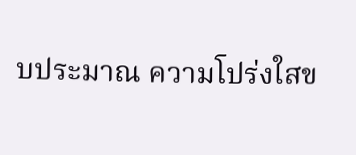บประมาณ ความโปร่งใสข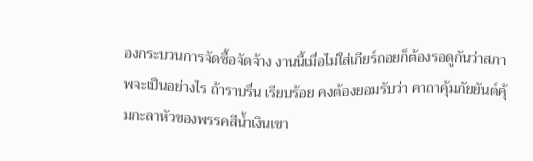องกระบวนการจัดซื้อจัดจ้าง งานนี้เมื่อไม่ใส่เกียร์ถอยก็ต้องรอดูกันว่าสภาพจะเป็นอย่างไร ถ้าราบรื่น เรียบร้อย คงต้องยอมรับว่า คาถาคุ้มภัยยันต์คุ้มกะลาหัวของพรรคสีน้ำเงินเขา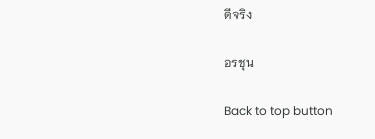ดีจริง

อรชุน

Back to top button